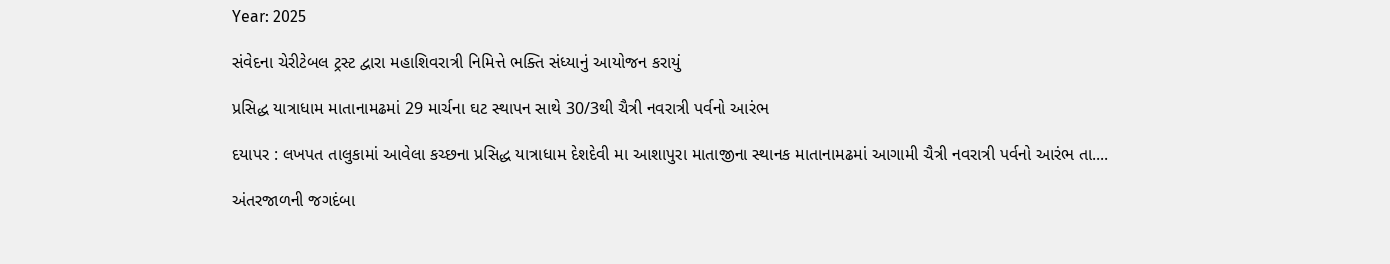Year: 2025

સંવેદના ચેરીટેબલ ટ્રસ્ટ દ્વારા મહાશિવરાત્રી નિમિત્તે ભક્તિ સંધ્યાનું આયોજન કરાયું

પ્રસિદ્ધ યાત્રાધામ માતાનામઢમાં 29 માર્ચના ઘટ સ્થાપન સાથે 30/3થી ચૈત્રી નવરાત્રી પર્વનો આરંભ

દયાપર : લખપત તાલુકામાં આવેલા કચ્છના પ્રસિદ્ધ યાત્રાધામ દેશદેવી મા આશાપુરા માતાજીના સ્થાનક માતાનામઢમાં આગામી ચૈત્રી નવરાત્રી પર્વનો આરંભ તા....

અંતરજાળની જગદંબા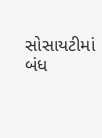સોસાયટીમાં બંધ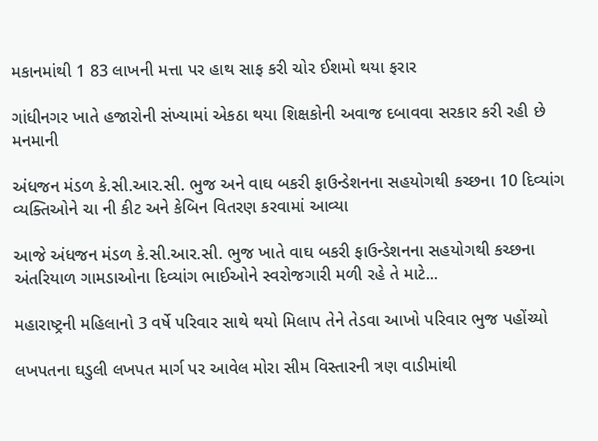મકાનમાંથી 1 83 લાખની મત્તા પર હાથ સાફ કરી ચોર ઈશમો થયા ફરાર

ગાંધીનગર ખાતે હજારોની સંખ્યામાં એકઠા થયા શિક્ષકોની અવાજ દબાવવા સરકાર કરી રહી છે મનમાની

અંધજન મંડળ કે.સી.આર.સી. ભુજ અને વાઘ બકરી ફાઉન્ડેશનના સહયોગથી કચ્છના 10 દિવ્યાંગ વ્યક્તિઓને ચા ની કીટ અને કેબિન વિતરણ કરવામાં આવ્યા

આજે અંધજન મંડળ કે.સી.આર.સી. ભુજ ખાતે વાઘ બકરી ફાઉન્ડેશનના સહયોગથી કચ્છના અંતરિયાળ ગામડાઓના દિવ્યાંગ ભાઈઓને સ્વરોજગારી મળી રહે તે માટે...

મહારાષ્ટ્રની મહિલાનો 3 વર્ષે પરિવાર સાથે થયો મિલાપ તેને તેડવા આખો પરિવાર ભુજ પહોંચ્યો

લખપતના ઘડુલી લખપત માર્ગ પર આવેલ મોરા સીમ વિસ્તારની ત્રણ વાડીમાંથી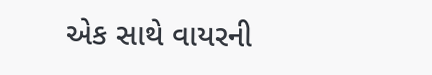એક સાથે વાયરની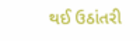થઈ ઉઠાંતરી